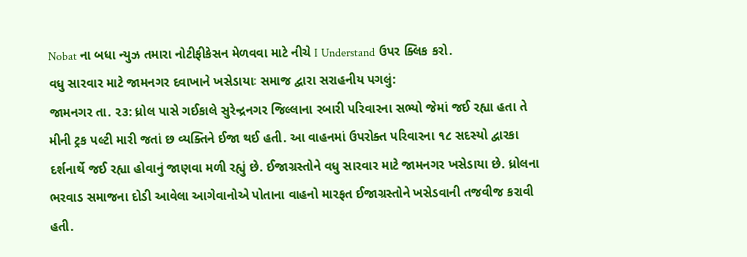Nobat ના બધા ન્યુઝ તમારા નોટીફીકેસન મેળવવા માટે નીચે I Understand ઉપર ક્લિક કરો.
વધુ સારવાર માટે જામનગર દવાખાને ખસેડાયાઃ સમાજ દ્વારા સરાહનીય પગલું:
જામનગર તા. ૨૩: ધ્રોલ પાસે ગઈકાલે સુરેન્દ્રનગર જિલ્લાના રબારી પરિવારના સભ્યો જેમાં જઈ રહ્યા હતા તે મીની ટ્રક પલ્ટી મારી જતાં છ વ્યક્તિને ઈજા થઈ હતી. આ વાહનમાં ઉપરોક્ત પરિવારના ૧૮ સદસ્યો દ્વારકા દર્શનાર્થે જઈ રહ્યા હોવાનું જાણવા મળી રહ્યું છે. ઈજાગ્રસ્તોને વધુ સારવાર માટે જામનગર ખસેડાયા છે. ધ્રોલના ભરવાડ સમાજના દોડી આવેલા આગેવાનોએ પોતાના વાહનો મારફત ઈજાગ્રસ્તોને ખસેડવાની તજવીજ કરાવી હતી.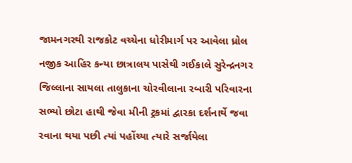જામનગરથી રાજકોટ વચ્ચેના ધોરીમાર્ગ પર આવેલા ધ્રોલ નજીક આહિર કન્યા છાત્રાલય પાસેથી ગઈકાલે સુરેન્દ્રનગર જિલ્લાના સાયલા તાલુકાના ચોરવીલાના રબારી પરિવારના સભ્યો છોટા હાથી જેવા મીની ટ્રકમાં દ્વારકા દર્શનાર્થે જવા રવાના થયા પછી ત્યાં પહોંચ્યા ત્યારે સર્જાયેલા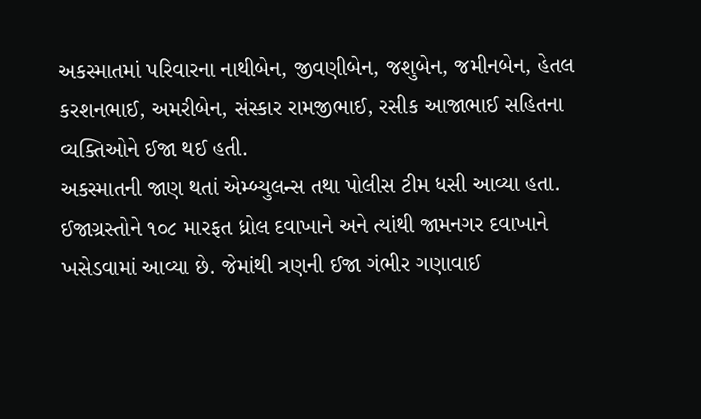અકસ્માતમાં પરિવારના નાથીબેન, જીવણીબેન, જશુબેન, જમીનબેન, હેતલ કરશનભાઈ, અમરીબેન, સંસ્કાર રામજીભાઈ, રસીક આજાભાઈ સહિતના વ્યક્તિઓને ઈજા થઈ હતી.
અકસ્માતની જાણ થતાં એમ્બ્યુલન્સ તથા પોલીસ ટીમ ધસી આવ્યા હતા. ઈજાગ્રસ્તોને ૧૦૮ મારફત ધ્રોલ દવાખાને અને ત્યાંથી જામનગર દવાખાને ખસેડવામાં આવ્યા છે. જેમાંથી ત્રણની ઈજા ગંભીર ગણાવાઈ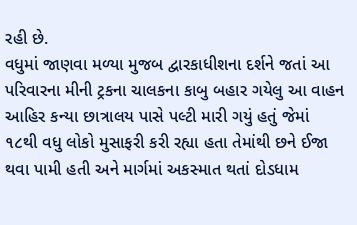રહી છે.
વધુમાં જાણવા મળ્યા મુજબ દ્વારકાધીશના દર્શને જતાં આ પરિવારના મીની ટ્રકના ચાલકના કાબુ બહાર ગયેલુ આ વાહન આહિર કન્યા છાત્રાલય પાસે પલ્ટી મારી ગયું હતું જેમાં ૧૮થી વધુ લોકો મુસાફરી કરી રહ્યા હતા તેમાંથી છને ઈજા થવા પામી હતી અને માર્ગમાં અકસ્માત થતાં દોડધામ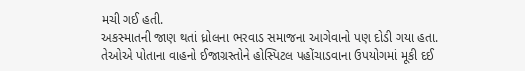મચી ગઈ હતી.
અકસ્માતની જાણ થતાં ધ્રોલના ભરવાડ સમાજના આગેવાનો પણ દોડી ગયા હતા. તેઓએ પોતાના વાહનો ઈજાગ્રસ્તોને હોસ્પિટલ પહોંચાડવાના ઉપયોગમાં મૂકી દઈ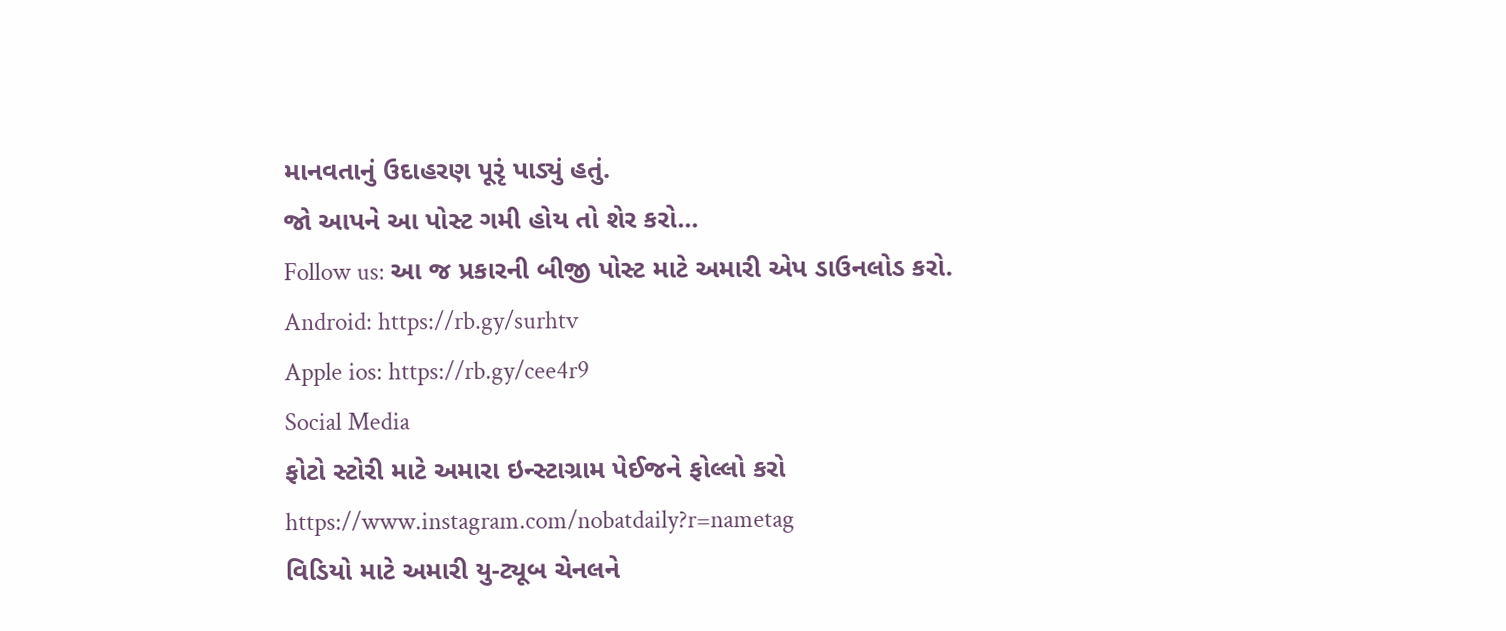માનવતાનું ઉદાહરણ પૂરૃં પાડ્યું હતું.
જો આપને આ પોસ્ટ ગમી હોય તો શેર કરો...
Follow us: આ જ પ્રકારની બીજી પોસ્ટ માટે અમારી એપ ડાઉનલોડ કરો.
Android: https://rb.gy/surhtv
Apple ios: https://rb.gy/cee4r9
Social Media
ફોટો સ્ટોરી માટે અમારા ઇન્સ્ટાગ્રામ પેઈજને ફોલ્લો કરો
https://www.instagram.com/nobatdaily?r=nametag
વિડિયો માટે અમારી યુ-ટ્યૂબ ચેનલને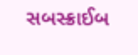સબસ્ક્રાઈબ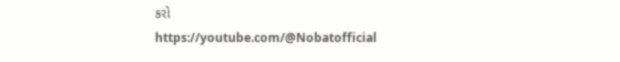કરો
https://youtube.com/@Nobatofficial